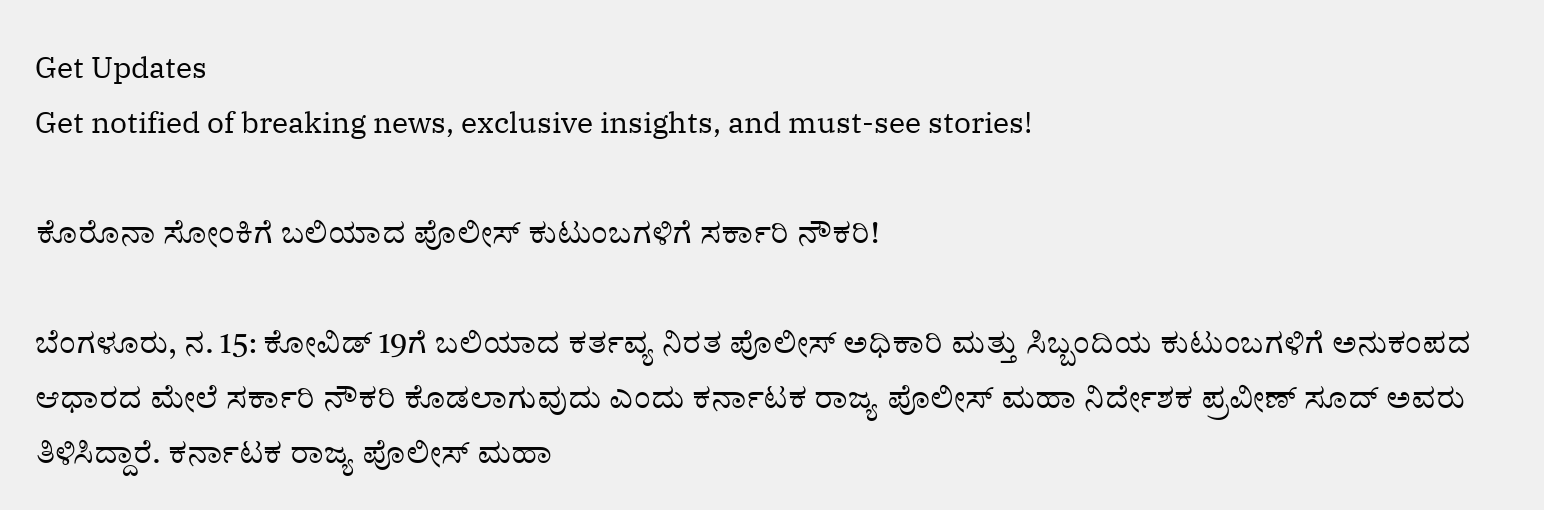Get Updates
Get notified of breaking news, exclusive insights, and must-see stories!

ಕೊರೊನಾ ಸೋಂಕಿಗೆ ಬಲಿಯಾದ ಪೊಲೀಸ್ ಕುಟುಂಬಗಳಿಗೆ ಸರ್ಕಾರಿ ನೌಕರಿ!

ಬೆಂಗಳೂರು, ನ. 15: ಕೋವಿಡ್ 19ಗೆ ಬಲಿಯಾದ ಕರ್ತವ್ಯ ನಿರತ ಪೊಲೀಸ್ ಅಧಿಕಾರಿ ಮತ್ತು ಸಿಬ್ಬಂದಿಯ ಕುಟುಂಬಗಳಿಗೆ ಅನುಕಂಪದ ಆಧಾರದ ಮೇಲೆ ಸರ್ಕಾರಿ ನೌಕರಿ ಕೊಡಲಾಗುವುದು ಎಂದು ಕರ್ನಾಟಕ ರಾಜ್ಯ ಪೊಲೀಸ್ ಮಹಾ ನಿರ್ದೇಶಕ ಪ್ರವೀಣ್ ಸೂದ್ ಅವರು ತಿಳಿಸಿದ್ದಾರೆ. ಕರ್ನಾಟಕ ರಾಜ್ಯ ಪೊಲೀಸ್ ಮಹಾ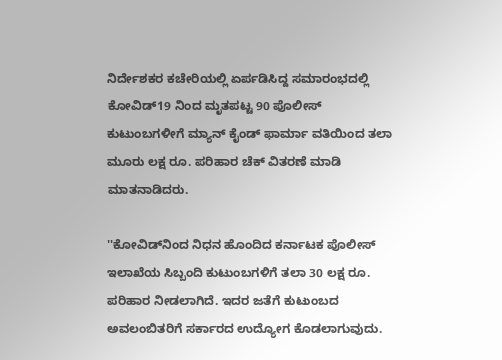ನಿರ್ದೇಶಕರ ಕಚೇರಿಯಲ್ಲಿ ಏರ್ಪಡಿಸಿದ್ದ ಸಮಾರಂಭದಲ್ಲಿ ಕೋವಿಡ್19 ನಿಂದ ಮೃತಪಟ್ಟ 90 ಪೊಲೀಸ್ ಕುಟುಂಬಗಳೀಗೆ ಮ್ಯಾನ್‌ ಕೈಂಡ್ ಫಾರ್ಮಾ ವತಿಯಿಂದ ತಲಾ ಮೂರು ಲಕ್ಷ ರೂ. ಪರಿಹಾರ ಚೆಕ್ ವಿತರಣೆ ಮಾಡಿ ಮಾತನಾಡಿದರು.

''ಕೋವಿಡ್‌ನಿಂದ ನಿಧನ ಹೊಂದಿದ ಕರ್ನಾಟಕ ಪೊಲೀಸ್ ಇಲಾಖೆಯ ಸಿಬ್ಬಂದಿ ಕುಟುಂಬಗಳಿಗೆ ತಲಾ 30 ಲಕ್ಷ ರೂ. ಪರಿಹಾರ ನೀಡಲಾಗಿದೆ. ಇದರ ಜತೆಗೆ ಕುಟುಂಬದ ಅವಲಂಬಿತರಿಗೆ ಸರ್ಕಾರದ ಉದ್ಯೋಗ ಕೊಡಲಾಗುವುದು.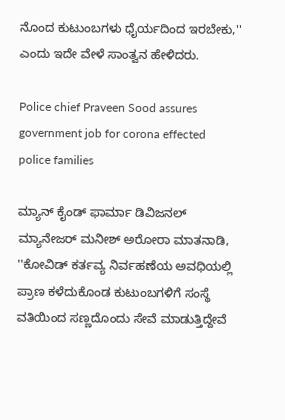ನೊಂದ ಕುಟುಂಬಗಳು ಧೈರ್ಯದಿಂದ ಇರಬೇಕು,'' ಎಂದು ಇದೇ ವೇಳೆ ಸಾಂತ್ವನ ಹೇಳಿದರು.

Police chief Praveen Sood assures government job for corona effected police families

ಮ್ಯಾನ್ ಕೈಂಡ್ ಫಾರ್ಮಾ ಡಿವಿಜನಲ್ ಮ್ಯಾನೇಜರ್ ಮನೀಶ್ ಅರೋರಾ ಮಾತನಾಡಿ, ''ಕೋವಿಡ್ ಕರ್ತವ್ಯ ನಿರ್ವಹಣೆಯ ಅವಧಿಯಲ್ಲಿ ಪ್ರಾಣ ಕಳೆದುಕೊಂಡ ಕುಟುಂಬಗಳಿಗೆ ಸಂಸ್ಥೆ ವತಿಯಿಂದ ಸಣ್ಣದೊಂದು ಸೇವೆ ಮಾಡುತ್ತಿದ್ದೇವೆ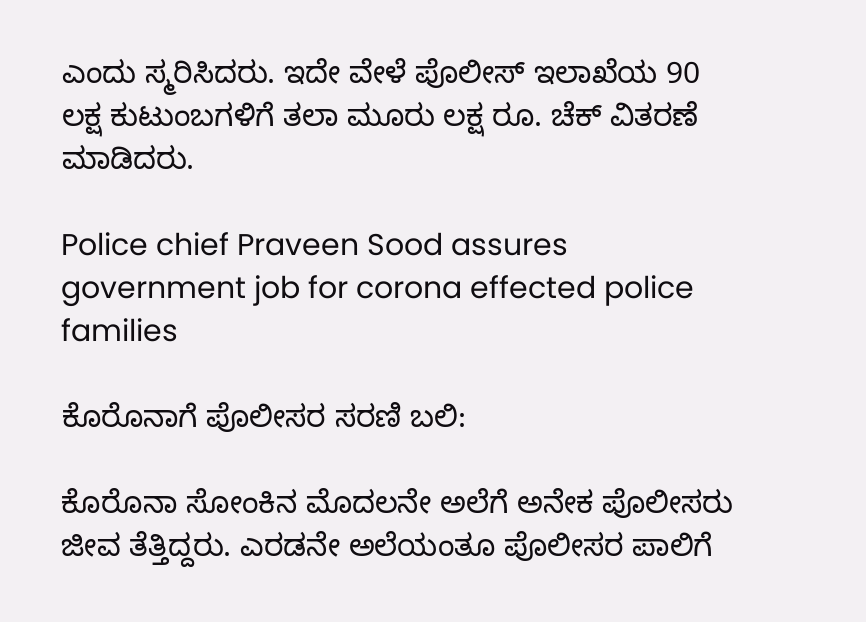ಎಂದು ಸ್ಮರಿಸಿದರು. ಇದೇ ವೇಳೆ ಪೊಲೀಸ್ ಇಲಾಖೆಯ 90 ಲಕ್ಷ ಕುಟುಂಬಗಳಿಗೆ ತಲಾ ಮೂರು ಲಕ್ಷ ರೂ. ಚೆಕ್ ವಿತರಣೆ ಮಾಡಿದರು.

Police chief Praveen Sood assures government job for corona effected police families

ಕೊರೊನಾಗೆ ಪೊಲೀಸರ ಸರಣಿ ಬಲಿ:

ಕೊರೊನಾ ಸೋಂಕಿನ ಮೊದಲನೇ ಅಲೆಗೆ ಅನೇಕ ಪೊಲೀಸರು ಜೀವ ತೆತ್ತಿದ್ದರು. ಎರಡನೇ ಅಲೆಯಂತೂ ಪೊಲೀಸರ ಪಾಲಿಗೆ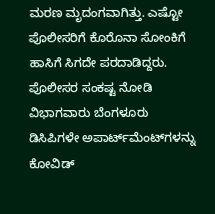ಮರಣ ಮೃದಂಗವಾಗಿತ್ತು. ಎಷ್ಟೋ ಪೊಲೀಸರಿಗೆ ಕೊರೊನಾ ಸೋಂಕಿಗೆ ಹಾಸಿಗೆ ಸಿಗದೇ ಪರದಾಡಿದ್ದರು. ಪೊಲೀಸರ ಸಂಕಷ್ಟ ನೋಡಿ ವಿಭಾಗವಾರು ಬೆಂಗಳೂರು ಡಿಸಿಪಿಗಳೇ ಅಪಾರ್ಟ್‌ಮೆಂಟ್‌ಗಳನ್ನು ಕೋವಿಡ್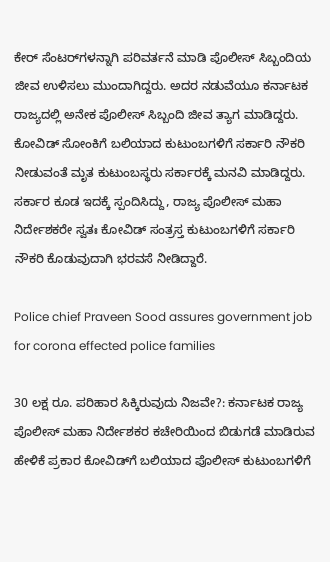ಕೇರ್ ಸೆಂಟರ್‌ಗಳನ್ನಾಗಿ ಪರಿವರ್ತನೆ ಮಾಡಿ ಪೊಲೀಸ್ ಸಿಬ್ಬಂದಿಯ ಜೀವ ಉಳಿಸಲು ಮುಂದಾಗಿದ್ದರು. ಅದರ ನಡುವೆಯೂ ಕರ್ನಾಟಕ ರಾಜ್ಯದಲ್ಲಿ ಅನೇಕ ಪೊಲೀಸ್ ಸಿಬ್ಬಂದಿ ಜೀವ ತ್ಯಾಗ ಮಾಡಿದ್ದರು. ಕೋವಿಡ್ ಸೋಂಕಿಗೆ ಬಲಿಯಾದ ಕುಟುಂಬಗಳಿಗೆ ಸರ್ಕಾರಿ ನೌಕರಿ ನೀಡುವಂತೆ ಮೃತ ಕುಟುಂಬಸ್ಥರು ಸರ್ಕಾರಕ್ಕೆ ಮನವಿ ಮಾಡಿದ್ದರು. ಸರ್ಕಾರ ಕೂಡ ಇದಕ್ಕೆ ಸ್ಪಂದಿಸಿದ್ದು, ರಾಜ್ಯ ಪೊಲೀಸ್ ಮಹಾ ನಿರ್ದೇಶಕರೇ ಸ್ವತಃ ಕೋವಿಡ್ ಸಂತ್ರಸ್ತ ಕುಟುಂಬಗಳಿಗೆ ಸರ್ಕಾರಿ ನೌಕರಿ ಕೊಡುವುದಾಗಿ ಭರವಸೆ ನೀಡಿದ್ದಾರೆ.

Police chief Praveen Sood assures government job for corona effected police families

30 ಲಕ್ಷ ರೂ. ಪರಿಹಾರ ಸಿಕ್ಕಿರುವುದು ನಿಜವೇ?: ಕರ್ನಾಟಕ ರಾಜ್ಯ ಪೊಲೀಸ್ ಮಹಾ ನಿರ್ದೇಶಕರ ಕಚೇರಿಯಿಂದ ಬಿಡುಗಡೆ ಮಾಡಿರುವ ಹೇಳಿಕೆ ಪ್ರಕಾರ ಕೋವಿಡ್‌ಗೆ ಬಲಿಯಾದ ಪೊಲೀಸ್ ಕುಟುಂಬಗಳಿಗೆ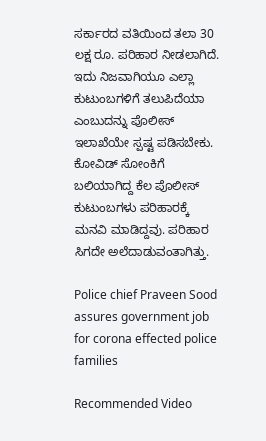ಸರ್ಕಾರದ ವತಿಯಿಂದ ತಲಾ 30 ಲಕ್ಷ ರೂ. ಪರಿಹಾರ ನೀಡಲಾಗಿದೆ. ಇದು ನಿಜವಾಗಿಯೂ ಎಲ್ಲಾ ಕುಟುಂಬಗಳಿಗೆ ತಲುಪಿದೆಯಾ ಎಂಬುದನ್ನು ಪೊಲೀಸ್ ಇಲಾಖೆಯೇ ಸ್ಪಷ್ಟ ಪಡಿಸಬೇಕು. ಕೋವಿಡ್ ಸೋಂಕಿಗೆ ಬಲಿಯಾಗಿದ್ದ ಕೆಲ ಪೊಲೀಸ್ ಕುಟುಂಬಗಳು ಪರಿಹಾರಕ್ಕೆ ಮನವಿ ಮಾಡಿದ್ದವು. ಪರಿಹಾರ ಸಿಗದೇ ಅಲೆದಾಡುವಂತಾಗಿತ್ತು.

Police chief Praveen Sood assures government job for corona effected police families

Recommended Video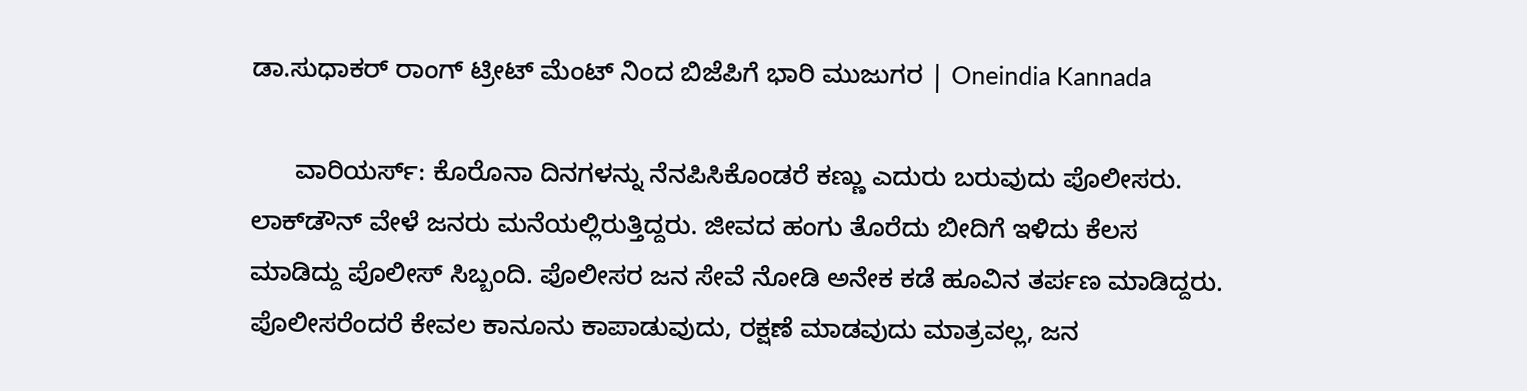ಡಾ.ಸುಧಾಕರ್ ರಾಂಗ್ ಟ್ರೀಟ್ ಮೆಂಟ್ ನಿಂದ ಬಿಜೆಪಿಗೆ ಭಾರಿ ಮುಜುಗರ | Oneindia Kannada

      ವಾರಿಯರ್ಸ್: ಕೊರೊನಾ ದಿನಗಳನ್ನು ನೆನಪಿಸಿಕೊಂಡರೆ ಕಣ್ಣು ಎದುರು ಬರುವುದು ಪೊಲೀಸರು. ಲಾಕ್‌ಡೌನ್ ವೇಳೆ ಜನರು ಮನೆಯಲ್ಲಿರುತ್ತಿದ್ದರು. ಜೀವದ ಹಂಗು ತೊರೆದು ಬೀದಿಗೆ ಇಳಿದು ಕೆಲಸ ಮಾಡಿದ್ದು ಪೊಲೀಸ್ ಸಿಬ್ಬಂದಿ. ಪೊಲೀಸರ ಜನ ಸೇವೆ ನೋಡಿ ಅನೇಕ ಕಡೆ ಹೂವಿನ ತರ್ಪಣ ಮಾಡಿದ್ದರು. ಪೊಲೀಸರೆಂದರೆ ಕೇವಲ ಕಾನೂನು ಕಾಪಾಡುವುದು, ರಕ್ಷಣೆ ಮಾಡವುದು ಮಾತ್ರವಲ್ಲ, ಜನ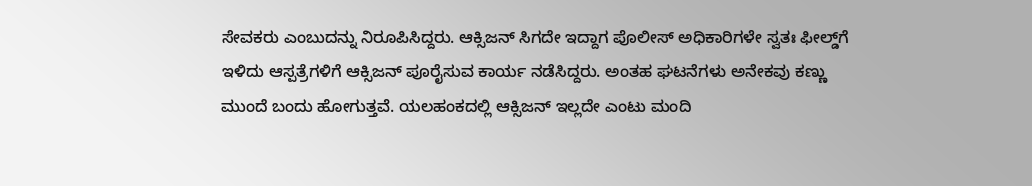ಸೇವಕರು ಎಂಬುದನ್ನು ನಿರೂಪಿಸಿದ್ದರು. ಆಕ್ಸಿಜನ್ ಸಿಗದೇ ಇದ್ದಾಗ ಪೊಲೀಸ್ ಅಧಿಕಾರಿಗಳೇ ಸ್ವತಃ ಫೀಲ್ಡ್‌ಗೆ ಇಳಿದು ಆಸ್ಪತ್ರೆಗಳಿಗೆ ಆಕ್ಸಿಜನ್ ಪೂರೈಸುವ ಕಾರ್ಯ ನಡೆಸಿದ್ದರು. ಅಂತಹ ಘಟನೆಗಳು ಅನೇಕವು ಕಣ್ಣು ಮುಂದೆ ಬಂದು ಹೋಗುತ್ತವೆ. ಯಲಹಂಕದಲ್ಲಿ ಆಕ್ಸಿಜನ್ ಇಲ್ಲದೇ ಎಂಟು ಮಂದಿ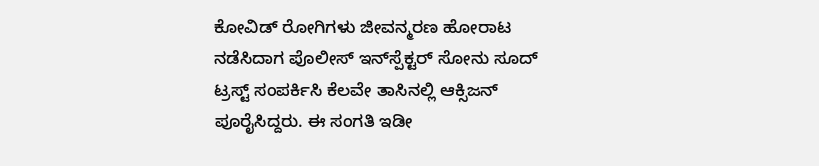ಕೋವಿಡ್ ರೋಗಿಗಳು ಜೀವನ್ಮರಣ ಹೋರಾಟ ನಡೆಸಿದಾಗ ಪೊಲೀಸ್ ಇನ್‌ಸ್ಪೆಕ್ಟರ್ ಸೋನು ಸೂದ್ ಟ್ರಸ್ಟ್ ಸಂಪರ್ಕಿಸಿ ಕೆಲವೇ ತಾಸಿನಲ್ಲಿ ಆಕ್ಸಿಜನ್ ಪೂರೈಸಿದ್ದರು. ಈ ಸಂಗತಿ ಇಡೀ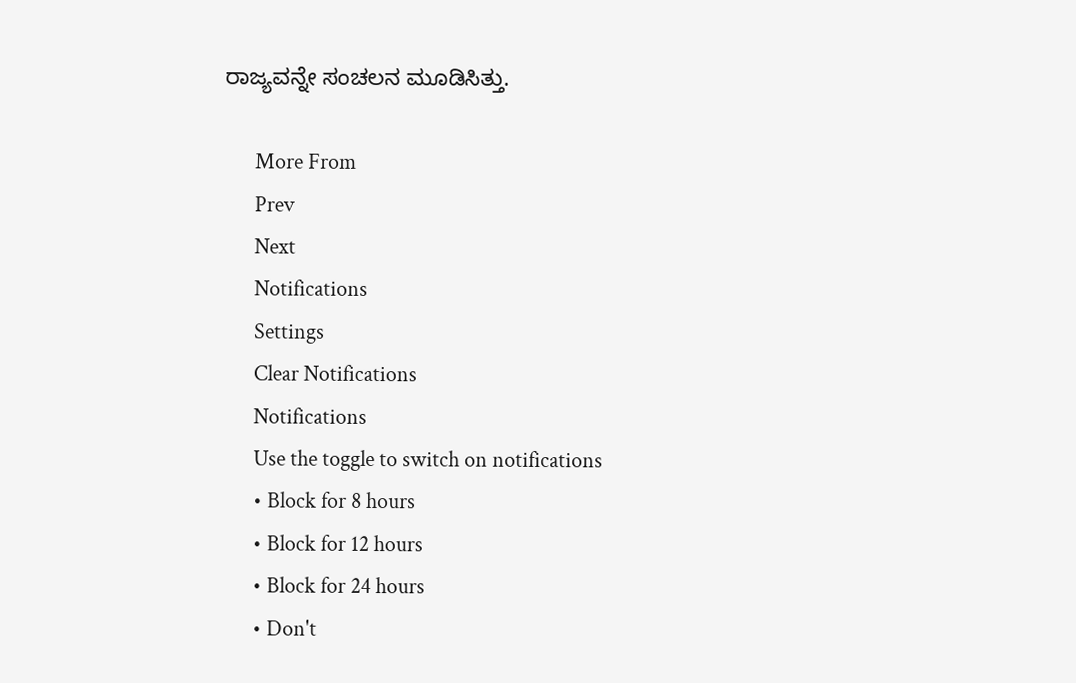ರಾಜ್ಯವನ್ನೇ ಸಂಚಲನ ಮೂಡಿಸಿತ್ತು.

      More From
      Prev
      Next
      Notifications
      Settings
      Clear Notifications
      Notifications
      Use the toggle to switch on notifications
      • Block for 8 hours
      • Block for 12 hours
      • Block for 24 hours
      • Don't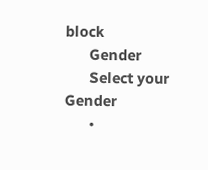block
      Gender
      Select your Gender
      •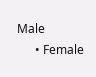Male
      • Female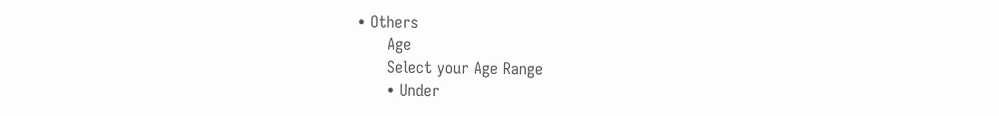• Others
      Age
      Select your Age Range
      • Under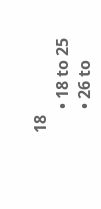18
      • 18 to 25
      • 26 to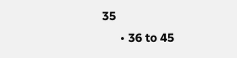35
      • 36 to 45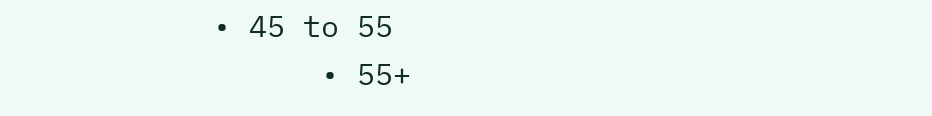• 45 to 55
      • 55+